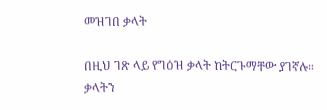መዝገበ ቃላት

በዚህ ገጽ ላይ የግዕዝ ቃላት ከትርጉማቸው ያገኛሉ። ቃላትን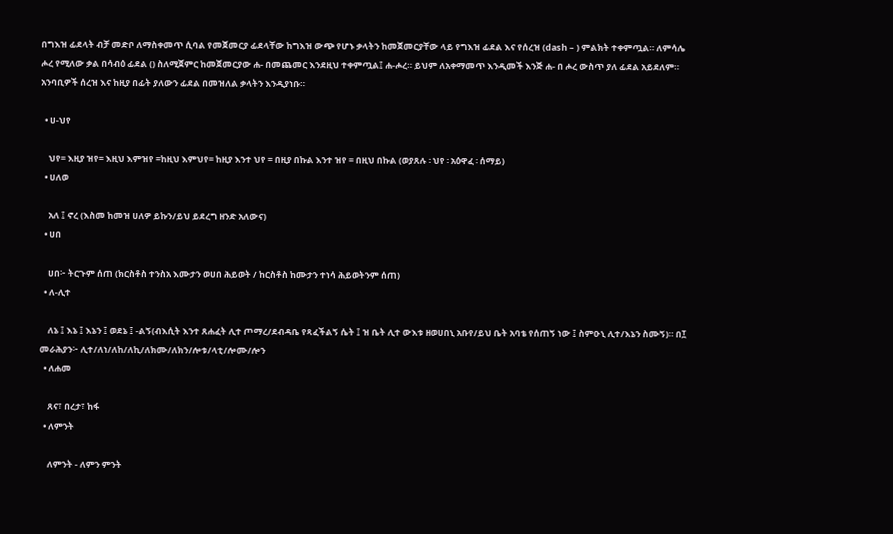በግእዝ ፊደላት ብቻ መድቦ ለማስቀመጥ ሲባል የመጀመርያ ፊደላቸው ከግእዝ ውጭ የሆኑ ቃላትን ከመጀመርያቸው ላይ የግእዝ ፊደል እና የሰረዝ (dash – ) ምልክት ተቀምጧል። ለምሳሌ ሖረ የሚለው ቃል በሳብዕ ፊደል () ስለሚጀምር ከመጀመርያው ሐ- በመጨመር እንደዚህ ተቀምጧል፤ ሐ-ሖረ። ይህም ለአቀማመጥ እንዲመች እንጅ ሐ- በ ሖረ ውስጥ ያለ ፊደል አይደለም። አንባቢዎች ሰረዝ እና ከዚያ በፊት ያለውን ፊደል በመዝለል ቃላትን እንዲያነቡ።

  • ሀ-ህየ

    ህየ= እዚያ ዝየ= እዚህ እምዝየ =ከዚህ እምህየ= ከዚያ እንተ ህየ = በዚያ በኩል እንተ ዝየ = በዚህ በኩል (ወያጸሉ ፡ ህየ ፡ አዕዋፈ ፡ ሰማይ)
  • ሀለወ

    አለ ፤ ኖረ (እስመ ከመዝ ሀለዎ ይኩን/ይህ ይደረግ ዘንድ አለውና)
  • ሀበ

    ሀበ፦ ትርጉም ሰጠ (ክርስቶስ ተንስአ እሙታን ወሀበ ሕይወት / ከርስቶስ ከሙታን ተነሳ ሕይወትንም ሰጠ)
  • ለ-ሊተ

    ለኔ ፤ እኔ ፤ እኔን ፤ ወደኔ ፤ -ልኝ(ብእሲት እንተ ጸሐፈት ሊተ ጦማረ/ደብዳቤ የጻፈችልኝ ሴት ፤ ዝ ቤት ሊተ ውእቱ ዘወሀበኒ አቡየ/ይህ ቤት አባቴ የሰጠኝ ነው ፤ ስምዑኒ ሊተ/እኔን ስሙኝ)። በ፲ መራሕያን፦ ሊተ/ለነ/ለከ/ለኪ/ለክሙ/ለክን/ሎቱ/ላቲ/ሎሙ/ሎን
  • ለሐመ

    ጸና፣ በረታ፣ ከፋ
  • ለምንት

    ለምንት - ለምን ምንት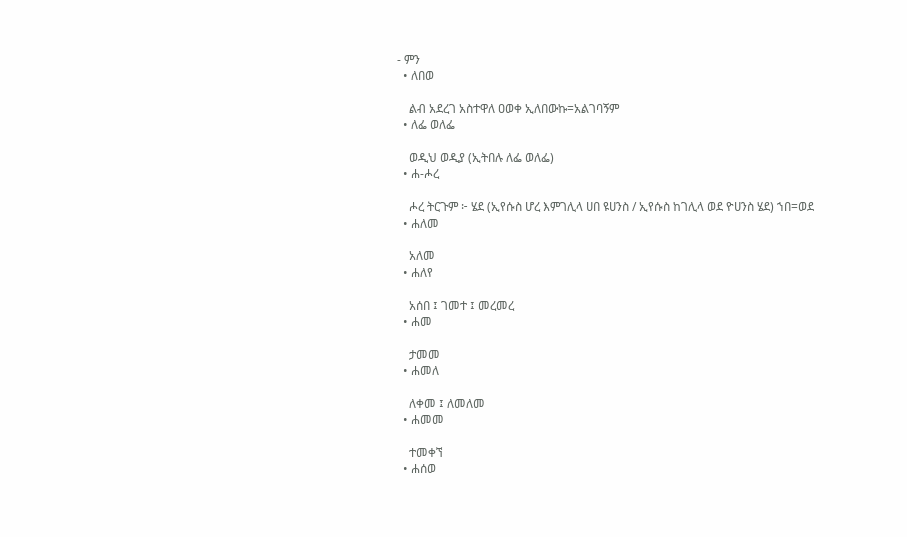- ምን
  • ለበወ

    ልብ አደረገ አስተዋለ ዐወቀ ኢለበውኩ=አልገባኝም
  • ለፌ ወለፌ

    ወዲህ ወዲያ (ኢትበሉ ለፌ ወለፌ)
  • ሐ-ሖረ

    ሖረ ትርጉም ፦ ሄደ (ኢየሱስ ሆረ እምገሊላ ሀበ ዩሀንስ / ኢየሱስ ከገሊላ ወደ ዮሀንስ ሄደ) ኀበ=ወደ
  • ሐለመ

    አለመ
  • ሐለየ

    አሰበ ፤ ገመተ ፤ መረመረ
  • ሐመ

    ታመመ
  • ሐመለ

    ለቀመ ፤ ለመለመ
  • ሐመመ

    ተመቀኘ
  • ሐሰወ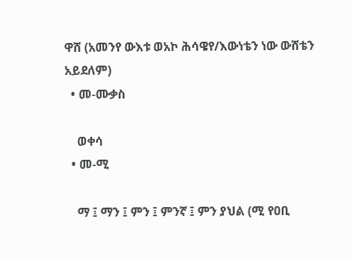ዋሸ (አመንየ ውእቱ ወአኮ ሕሳዌየ/እውነቴን ነው ውሸቴን አይደለም)
  • መ-ሙቃስ

    ወቀሳ
  • መ-ሚ

    ማ ፤ ማን ፤ ምን ፤ ምንኛ ፤ ምን ያህል (ሚ የዐቢ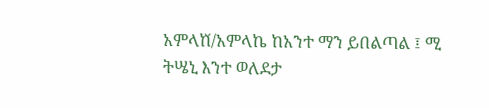አምላⷈ/አምላኬ ከአንተ ማን ይበልጣል ፤ ሚ ትሤኒ እንተ ወለደታ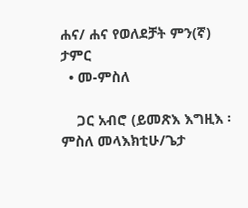ሐና/ ሐና የወለደቻት ምን(ኛ) ታምር
  • መ-ምስለ

    ጋር አብሮ (ይመጽእ እግዚእ ፡ ምስለ መላእክቲሁ/ጌታ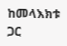ከመላእክቱ ጋር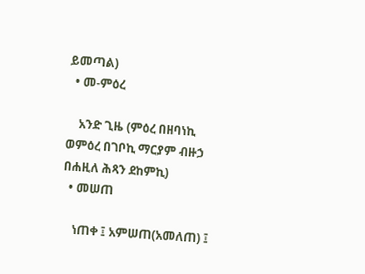ይመጣል)
  • መ-ምዕረ

    አንድ ጊዜ (ምዕረ በዘባነኪ ወምዕረ በገቦኪ ማርያም ብዙኃ በሐዚለ ሕጻን ደከምኪ)
  • መሠጠ

    ነጠቀ ፤ አምሠጠ(አመለጠ) ፤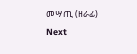መሣጢ (ዘራፊ)
Next